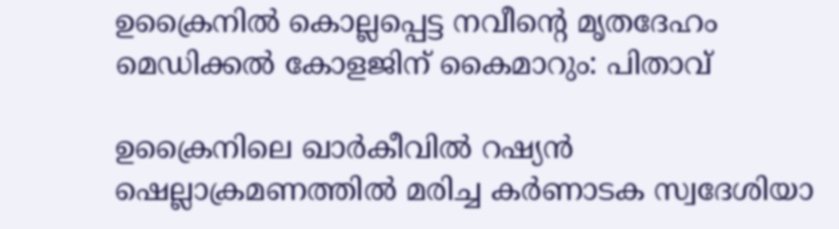ഉക്രൈനില്‍ കൊല്ലപ്പെട്ട നവീന്റെ മൃതദേഹം മെഡിക്കല്‍ കോളജിന് കൈമാറും: പിതാവ്

ഉക്രൈനിലെ ഖാര്‍കീവില്‍ റഷ്യന്‍ ഷെല്ലാക്രമണത്തില്‍ മരിച്ച കര്‍ണാടക സ്വദേശിയാ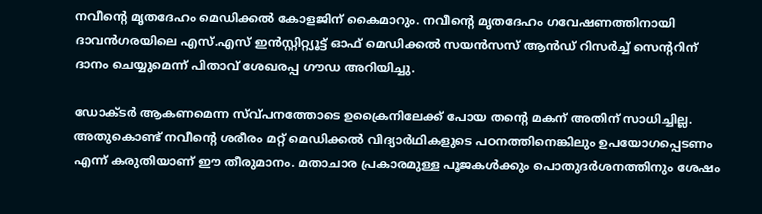നവീന്റെ മൃതദേഹം മെഡിക്കല്‍ കോളജിന് കൈമാറും. നവീന്റെ മൃതദേഹം ഗവേഷണത്തിനായി ദാവന്‍ഗരയിലെ എസ്.എസ് ഇന്‍സ്റ്റിറ്റ്യൂട്ട് ഓഫ് മെഡിക്കല്‍ സയന്‍സസ് ആന്‍ഡ് റിസര്‍ച്ച് സെന്ററിന് ദാനം ചെയ്യുമെന്ന് പിതാവ് ശേഖരപ്പ ഗൗഡ അറിയിച്ചു.

ഡോക്ടര്‍ ആകണമെന്ന സ്വ്പനത്തോടെ ഉക്രൈനിലേക്ക് പോയ തന്റെ മകന് അതിന് സാധിച്ചില്ല. അതുകൊണ്ട് നവീന്റെ ശരീരം മറ്റ് മെഡിക്കല്‍ വിദ്യാര്‍ഥികളുടെ പഠനത്തിനെങ്കിലും ഉപയോഗപ്പെടണം എന്ന് കരുതിയാണ് ഈ തീരുമാനം. മതാചാര പ്രകാരമുള്ള പൂജകള്‍ക്കും പൊതുദര്‍ശനത്തിനും ശേഷം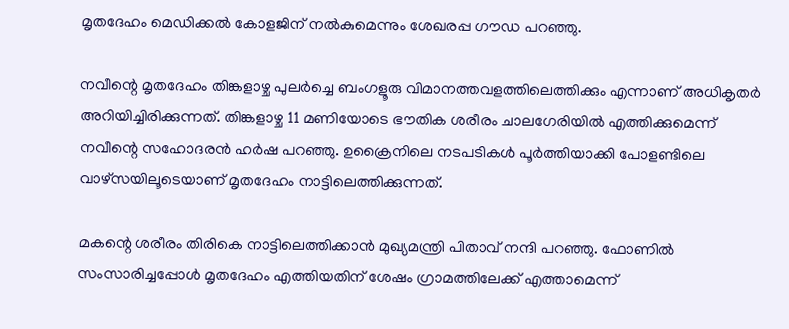മൃതദേഹം മെഡിക്കല്‍ കോളജിന് നല്‍കുമെന്നും ശേഖരപ്പ ഗൗഡ പറഞ്ഞു.

നവീന്റെ മൃതദേഹം തിങ്കളാഴ്ച പുലര്‍ച്ചെ ബംഗളൂരു വിമാനത്തവളത്തിലെത്തിക്കും എന്നാണ് അധികൃതര്‍ അറിയിച്ചിരിക്കുന്നത്. തിങ്കളാഴ്ച 11 മണിയോടെ ഭൗതിക ശരീരം ചാലഗേരിയില്‍ എത്തിക്കുമെന്ന് നവീന്റെ സഹോദരന്‍ ഹര്‍ഷ പറഞ്ഞു. ഉക്രൈനിലെ നടപടികള്‍ പൂര്‍ത്തിയാക്കി പോളണ്ടിലെ വാഴ്‌സയിലൂടെയാണ് മൃതദേഹം നാട്ടിലെത്തിക്കുന്നത്.

മകന്റെ ശരീരം തിരികെ നാട്ടിലെത്തിക്കാന്‍ മുഖ്യമന്ത്രി പിതാവ് നന്ദി പറഞ്ഞു. ഫോണില്‍ സംസാരിച്ചപ്പോള്‍ മൃതദേഹം എത്തിയതിന് ശേഷം ഗ്രാമത്തിലേക്ക് എത്താമെന്ന്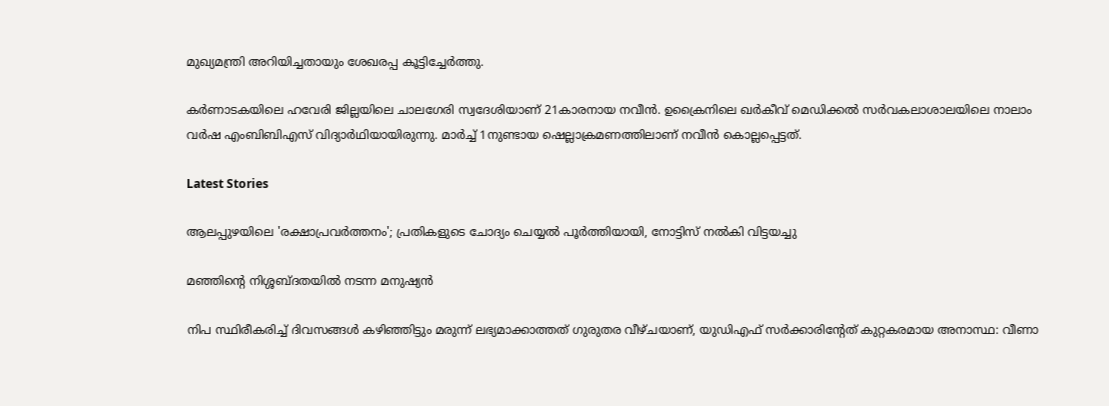മുഖ്യമന്ത്രി അറിയിച്ചതായും ശേഖരപ്പ കൂട്ടിച്ചേര്‍ത്തു.

കര്‍ണാടകയിലെ ഹവേരി ജില്ലയിലെ ചാലഗേരി സ്വദേശിയാണ് 21കാരനായ നവീന്‍. ഉക്രൈനിലെ ഖര്‍കീവ് മെഡിക്കല്‍ സര്‍വകലാശാലയിലെ നാലാം വര്‍ഷ എംബിബിഎസ് വിദ്യാര്‍ഥിയായിരുന്നു. മാര്‍ച്ച് 1നുണ്ടായ ഷെല്ലാക്രമണത്തിലാണ് നവീന്‍ കൊല്ലപ്പെട്ടത്.

Latest Stories

ആലപ്പുഴയിലെ 'രക്ഷാപ്രവർത്തനം'; പ്രതികളുടെ ചോദ്യം ചെയ്യൽ പൂർത്തിയായി, നോട്ടിസ് നൽകി വിട്ടയച്ചു

മഞ്ഞിന്റെ നിശ്ശബ്ദതയിൽ നടന്ന മനുഷ്യൻ

നിപ സ്ഥിരീകരിച്ച് ദിവസങ്ങൾ കഴിഞ്ഞിട്ടും മരുന്ന് ലഭ്യമാക്കാത്തത് ഗുരുതര വീഴ്ചയാണ്, യുഡിഎഫ് സർക്കാരിന്റേത് കുറ്റകരമായ അനാസ്ഥ: വീണാ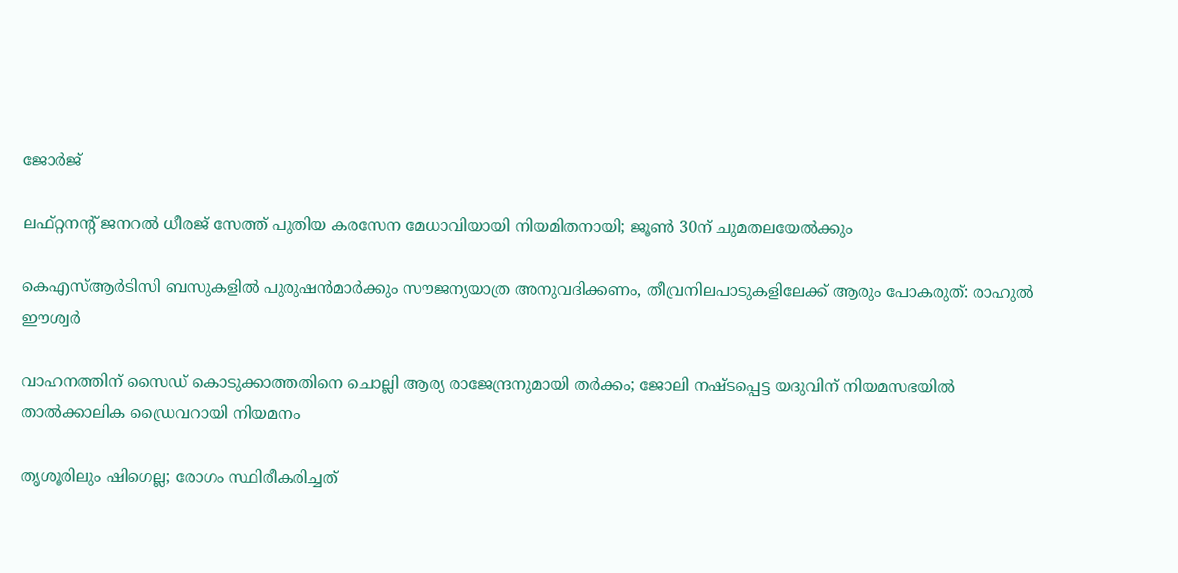ജോർജ്

ലഫ്റ്റനന്റ് ജനറൽ ധീരജ് സേത്ത് പുതിയ കരസേന മേധാവിയായി നിയമിതനായി; ജൂൺ 30ന് ചുമതലയേൽക്കും

കെഎസ്ആർടിസി ബസുകളിൽ പുരുഷൻമാർക്കും സൗജന്യയാത്ര അനുവദിക്കണം, തീവ്രനിലപാടുകളിലേക്ക് ആരും പോകരുത്: രാഹുൽ ഈശ്വർ

വാഹനത്തിന് സൈഡ് കൊടുക്കാത്തതിനെ ചൊല്ലി ആര്യ രാജേന്ദ്രനുമായി തർക്കം; ജോലി നഷ്ടപ്പെട്ട യദുവിന് നിയമസഭയിൽ താൽക്കാലിക ഡ്രൈവറായി നിയമനം

തൃശൂരിലും ഷിഗെല്ല; രോഗം സ്ഥിരീകരിച്ചത്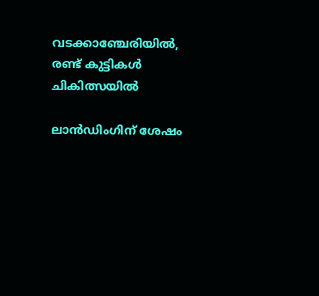വടക്കാഞ്ചേരിയിൽ, രണ്ട് കുട്ടികൾ ചികിത്സയിൽ

ലാൻഡിംഗിന് ശേഷം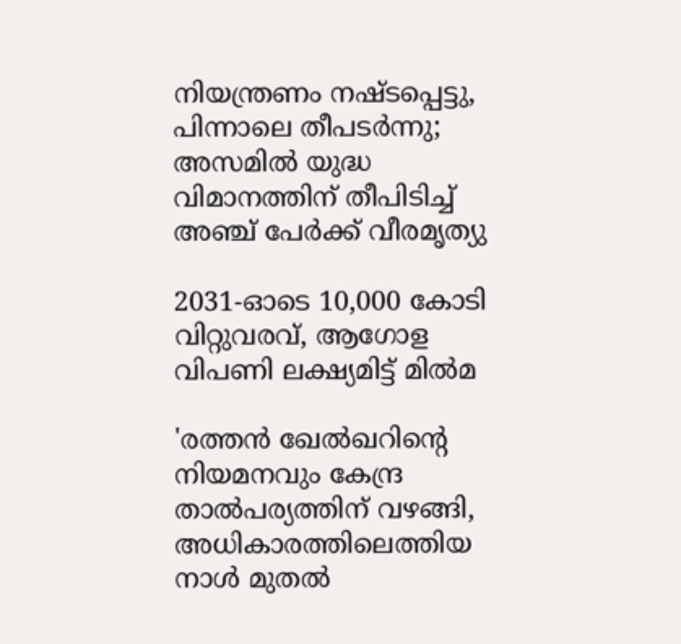നിയന്ത്രണം നഷ്ടപ്പെട്ടു, പിന്നാലെ തീപടർന്നു; അസമിൽ യുദ്ധ വിമാനത്തിന് തീപിടിച്ച് അഞ്ച് പേർക്ക് വീരമൃത്യു

2031-ഓടെ 10,000 കോടി വിറ്റുവരവ്, ആഗോള വിപണി ലക്ഷ്യമിട്ട് മിൽമ

'രത്തൻ ഖേൽഖറിന്റെ നിയമനവും കേന്ദ്ര താൽപര്യത്തിന് വഴങ്ങി, അധികാരത്തിലെത്തിയ നാൾ മുതൽ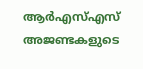ആർഎസ്എസ് അജണ്ടകളുടെ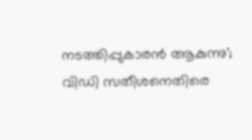നടത്തിപ്പുകാരൻ ആകുന്നു'; വിഡി സതീശനെതിരെ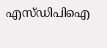എസ്ഡിപിഐ